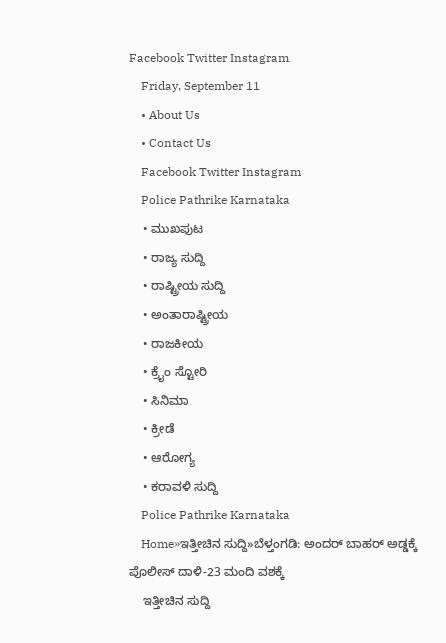Facebook Twitter Instagram
    Friday, September 11
    • About Us
    • Contact Us
    Facebook Twitter Instagram
    Police Pathrike Karnataka
    • ಮುಖಪುಟ
    • ರಾಜ್ಯ ಸುದ್ದಿ
    • ರಾಷ್ಟ್ರೀಯ ಸುದ್ದಿ
    • ಅಂತಾರಾಷ್ಟ್ರೀಯ
    • ರಾಜಕೀಯ
    • ಕ್ರೈಂ ಸ್ಟೋರಿ
    • ಸಿನಿಮಾ
    • ಕ್ರೀಡೆ
    • ಆರೋಗ್ಯ
    • ಕರಾವಳಿ ಸುದ್ದಿ
    Police Pathrike Karnataka
    Home»ಇತ್ತೀಚಿನ ಸುದ್ದಿ»ಬೆಳ್ತಂಗಡಿ: ಅಂದರ್ ಬಾಹರ್ ಅಡ್ಡಕ್ಕೆ ಪೊಲೀಸ್‌ ದಾಳಿ-23 ಮಂದಿ ವಶಕ್ಕೆ
    ಇತ್ತೀಚಿನ ಸುದ್ದಿ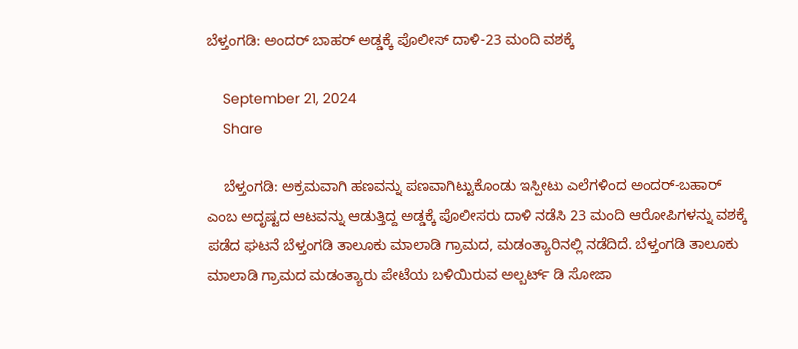ಬೆಳ್ತಂಗಡಿ: ಅಂದರ್ ಬಾಹರ್ ಅಡ್ಡಕ್ಕೆ ಪೊಲೀಸ್‌ ದಾಳಿ-23 ಮಂದಿ ವಶಕ್ಕೆ

    September 21, 2024
    Share

    ಬೆಳ್ತಂಗಡಿ: ಅಕ್ರಮವಾಗಿ ಹಣವನ್ನು ಪಣವಾಗಿಟ್ಟುಕೊಂಡು ಇಸ್ಪೀಟು ಎಲೆಗಳಿಂದ ಅಂದರ್‌-ಬಹಾರ್‌ ಎಂಬ ಅದೃಷ್ಟದ ಆಟವನ್ನು ಆಡುತ್ತಿದ್ದ ಅಡ್ಡಕ್ಕೆ ಪೊಲೀಸರು ದಾಳಿ ನಡೆಸಿ 23 ಮಂದಿ ಆರೋಪಿಗಳನ್ನು ವಶಕ್ಕೆ ಪಡೆದ ಘಟನೆ ಬೆಳ್ತಂಗಡಿ ತಾಲೂಕು ಮಾಲಾಡಿ ಗ್ರಾಮದ, ಮಡಂತ್ಯಾರಿನಲ್ಲಿ ನಡೆದಿದೆ. ಬೆಳ್ತಂಗಡಿ ತಾಲೂಕು ಮಾಲಾಡಿ ಗ್ರಾಮದ ಮಡಂತ್ಯಾರು ಪೇಟೆಯ ಬಳಿಯಿರುವ ಅಲ್ಬರ್ಟ್ ಡಿ ಸೋಜಾ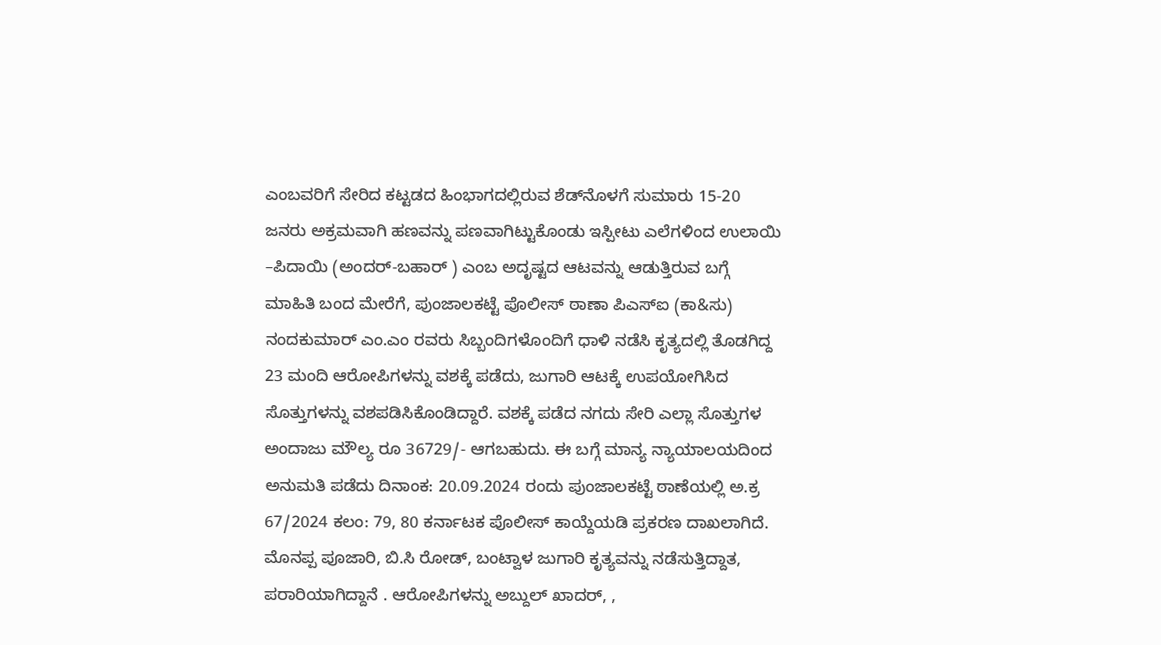ಎಂಬವರಿಗೆ ಸೇರಿದ ಕಟ್ಟಡದ ಹಿಂಭಾಗದಲ್ಲಿರುವ ಶೆಡ್‌ನೊಳಗೆ ಸುಮಾರು 15-20 ಜನರು ಅಕ್ರಮವಾಗಿ ಹಣವನ್ನು ಪಣವಾಗಿಟ್ಟುಕೊಂಡು ಇಸ್ಪೀಟು ಎಲೆಗಳಿಂದ ಉಲಾಯಿ –ಪಿದಾಯಿ (ಅಂದರ್‌-ಬಹಾರ್‌ ) ಎಂಬ ಅದೃಷ್ಟದ ಆಟವನ್ನು ಆಡುತ್ತಿರುವ ಬಗ್ಗೆ ಮಾಹಿತಿ ಬಂದ ಮೇರೆಗೆ, ಪುಂಜಾಲಕಟ್ಟೆ ಪೊಲೀಸ್‌ ಠಾಣಾ ಪಿಎಸ್‌ಐ (ಕಾ&ಸು) ನಂದಕುಮಾರ್‌ ಎಂ.ಎಂ ರವರು ಸಿಬ್ಬಂದಿಗಳೊಂದಿಗೆ ಧಾಳಿ ನಡೆಸಿ ಕೃತ್ಯದಲ್ಲಿ ತೊಡಗಿದ್ದ 23 ಮಂದಿ ಆರೋಪಿಗಳನ್ನು ವಶಕ್ಕೆ ಪಡೆದು, ಜುಗಾರಿ ಆಟಕ್ಕೆ ಉಪಯೋಗಿಸಿದ ಸೊತ್ತುಗಳನ್ನು ವಶಪಡಿಸಿಕೊಂಡಿದ್ದಾರೆ. ವಶಕ್ಕೆ ಪಡೆದ ನಗದು ಸೇರಿ ಎಲ್ಲಾ ಸೊತ್ತುಗಳ ಅಂದಾಜು ಮೌಲ್ಯ ರೂ 36729/- ಆಗಬಹುದು. ಈ ಬಗ್ಗೆ ಮಾನ್ಯ ನ್ಯಾಯಾಲಯದಿಂದ ಅನುಮತಿ ಪಡೆದು ದಿನಾಂಕ: 20.09.2024 ರಂದು ಪುಂಜಾಲಕಟ್ಟೆ ಠಾಣೆಯಲ್ಲಿ ಅ.ಕ್ರ 67/2024 ಕಲಂ: 79, 80 ಕರ್ನಾಟಕ ಪೊಲೀಸ್‌ ಕಾಯ್ದೆಯಡಿ ಪ್ರಕರಣ ದಾಖಲಾಗಿದೆ. ಮೊನಪ್ಪ ಪೂಜಾರಿ, ಬಿ.ಸಿ ರೋಡ್‌, ಬಂಟ್ವಾಳ ಜುಗಾರಿ ಕೃತ್ಯವನ್ನು ನಡೆಸುತ್ತಿದ್ದಾತ, ಪರಾರಿಯಾಗಿದ್ದಾನೆ . ಆರೋಪಿಗಳನ್ನು ಅಬ್ದುಲ್‌ ಖಾದರ್‌, ,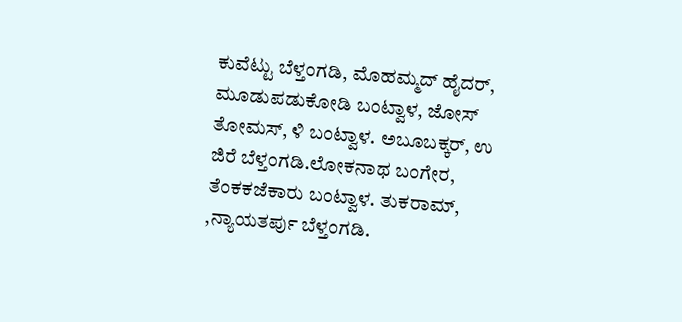ಕುವೆಟ್ಟು ಬೆಳ್ತಂಗಡಿ, ಮೊಹಮ್ಮದ್‌ ಹೈದರ್‌, ಮೂಡುಪಡುಕೋಡಿ ಬಂಟ್ವಾಳ, ಜೋಸ್‌ ತೋಮಸ್‌, ಳಿ ಬಂಟ್ವಾಳ. ಅಬೂಬಕ್ಕರ್‌, ಉ ಜಿರೆ ಬೆಳ್ತಂಗಡಿ.ಲೋಕನಾಥ ಬಂಗೇರ, ತೆಂಕಕಜೆಕಾರು ಬಂಟ್ವಾಳ. ತುಕರಾಮ್‌, ,ನ್ಯಾಯತರ್ಪು ಬೆಳ್ತಂಗಡಿ.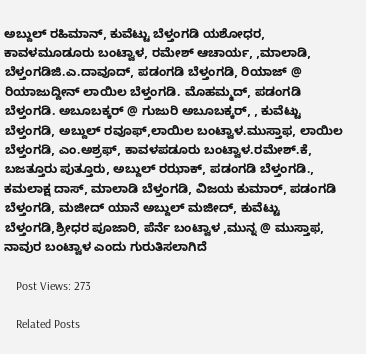ಅಬ್ದುಲ್‌ ರಹಿಮಾನ್‌, ಕುವೆಟ್ಟು ಬೆಳ್ತಂಗಡಿ ಯಶೋಧರ, ಕಾವಳಮೂಡೂರು ಬಂಟ್ವಾಳ, ರಮೇಶ್‌ ಆಚಾರ್ಯ, ,ಮಾಲಾಡಿ, ಬೆಳ್ತಂಗಡಿಜಿ.ಎ.ದಾವೂದ್‌, ಪಡಂಗಡಿ ಬೆಳ್ತಂಗಡಿ, ರಿಯಾಜ್‌ @ ರಿಯಾಜುದ್ದೀನ್‌ ಲಾಯಿಲ ಬೆಳ್ತಂಗಡಿ. ಮೊಹಮ್ಮದ್‌, ಪಡಂಗಡಿ ಬೆಳ್ತಂಗಡಿ. ಅಬೂಬಕ್ಕರ್‌ @ ಗುಜುರಿ ಅಬೂಬಕ್ಕರ್, , ಕುವೆಟ್ಟು ಬೆಳ್ತಂಗಡಿ, ಅಬ್ದುಲ್‌ ರವೂಫ್‌,ಲಾಯಿಲ ಬಂಟ್ವಾಳ.ಮುಸ್ತಾಫ, ಲಾಯಿಲ ಬೆಳ್ತಂಗಡಿ, ಎಂ.ಅಶ್ರಫ್‌, ಕಾವಳಪಡೂರು ಬಂಟ್ವಾಳ.ರಮೇಶ್‌.ಕೆ, ಬಜತ್ತೂರು ಪುತ್ತೂರು, ಅಬ್ದುಲ್‌ ರಝಾಕ್‌, ಪಡಂಗಡಿ ಬೆಳ್ತಂಗಡಿ., ಕಮಲಾಕ್ಷ ದಾಸ್‌, ಮಾಲಾಡಿ ಬೆಳ್ತಂಗಡಿ, ವಿಜಯ ಕುಮಾರ್, ಪಡಂಗಡಿ ಬೆಳ್ತಂಗಡಿ, ಮಜೀದ್‌ ಯಾನೆ ಅಬ್ದುಲ್‌ ಮಜೀದ್, ಕುವೆಟ್ಟು ಬೆಳ್ತಂಗಡಿ,ಶ್ರೀಧರ ಪೂಜಾರಿ, ಪೆರ್ನೆ ಬಂಟ್ವಾಳ ,ಮುನ್ನ @ ಮುಸ್ತಾಫ, ನಾವುರ ಬಂಟ್ವಾಳ ಎಂದು ಗುರುತಿಸಲಾಗಿದೆ

    Post Views: 273

    Related Posts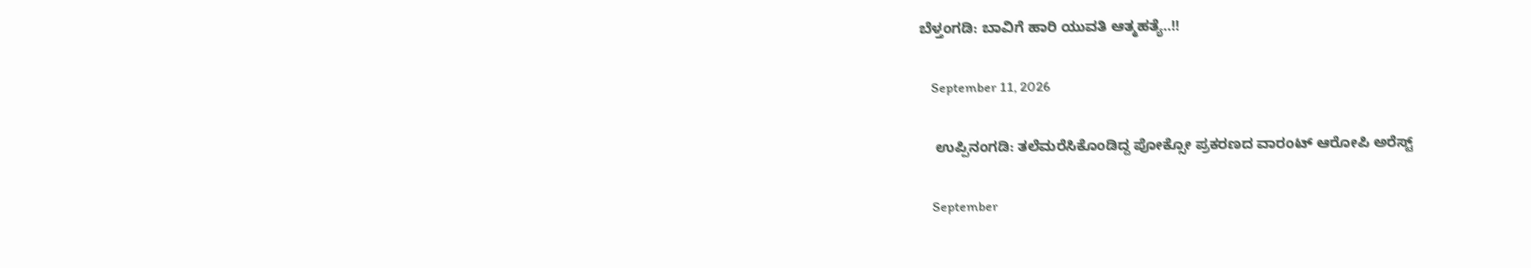ಬೆಳ್ತಂಗಡಿ: ಬಾವಿಗೆ ಹಾರಿ ಯುವತಿ ಆತ್ಮಹತ್ಯೆ..!!

    September 11, 2026

    ಉಪ್ಪಿನಂಗಡಿ: ತಲೆಮರೆಸಿಕೊಂಡಿದ್ದ ಪೋಕ್ಸೋ ಪ್ರಕರಣದ ವಾರಂಟ್‌ ಆರೋಪಿ ಅರೆಸ್ಟ್

    September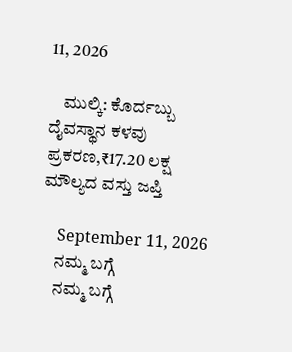11, 2026

    ಮುಲ್ಕಿ: ಕೊರ್ದಬ್ಬು ದೈವಸ್ಥಾನ ಕಳವು ಪ್ರಕರಣ,₹17.20 ಲಕ್ಷ ಮೌಲ್ಯದ ವಸ್ತು ಜಪ್ತಿ

    September 11, 2026
    ನಮ್ಮ ಬಗ್ಗೆ
    ನಮ್ಮ ಬಗ್ಗೆ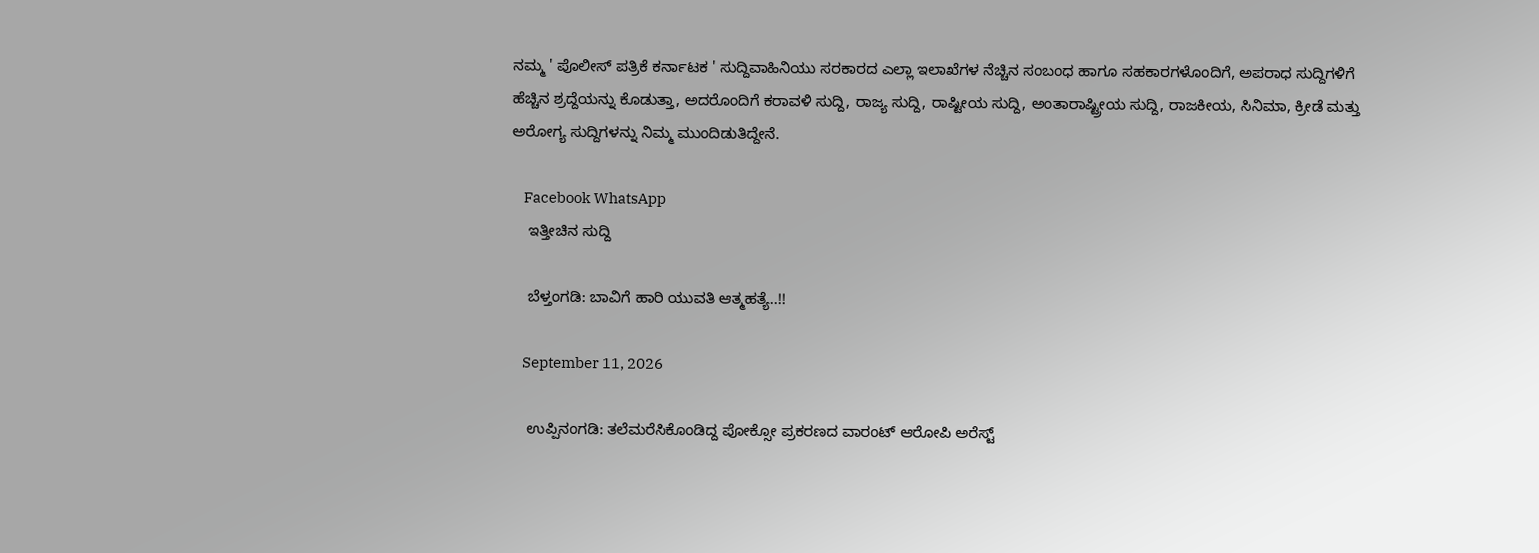ನಮ್ಮ ' ಪೊಲೀಸ್ ಪತ್ರಿಕೆ ಕರ್ನಾಟಕ ' ಸುದ್ದಿವಾಹಿನಿಯು ಸರಕಾರದ ಎಲ್ಲಾ ಇಲಾಖೆಗಳ ನೆಚ್ಚಿನ ಸಂಬಂಧ ಹಾಗೂ ಸಹಕಾರಗಳೊಂದಿಗೆ, ಅಪರಾಧ ಸುದ್ದಿಗಳಿಗೆ ಹೆಚ್ಚಿನ ಶ್ರದ್ದೆಯನ್ನು ಕೊಡುತ್ತಾ, ಅದರೊಂದಿಗೆ ಕರಾವಳಿ ಸುದ್ದಿ, ರಾಜ್ಯ ಸುದ್ದಿ, ರಾಷ್ಟೀಯ ಸುದ್ದಿ, ಅಂತಾರಾಷ್ಟ್ರೀಯ ಸುದ್ದಿ, ರಾಜಕೀಯ, ಸಿನಿಮಾ, ಕ್ರೀಡೆ ಮತ್ತು ಅರೋಗ್ಯ ಸುದ್ದಿಗಳನ್ನು ನಿಮ್ಮ ಮುಂದಿಡುತಿದ್ದೇನೆ.

    Facebook WhatsApp
    ಇತ್ತೀಚಿನ ಸುದ್ದಿ

    ಬೆಳ್ತಂಗಡಿ: ಬಾವಿಗೆ ಹಾರಿ ಯುವತಿ ಆತ್ಮಹತ್ಯೆ..!!

    September 11, 2026

    ಉಪ್ಪಿನಂಗಡಿ: ತಲೆಮರೆಸಿಕೊಂಡಿದ್ದ ಪೋಕ್ಸೋ ಪ್ರಕರಣದ ವಾರಂಟ್‌ ಆರೋಪಿ ಅರೆಸ್ಟ್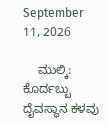September 11, 2026

    ಮುಲ್ಕಿ: ಕೊರ್ದಬ್ಬು ದೈವಸ್ಥಾನ ಕಳವು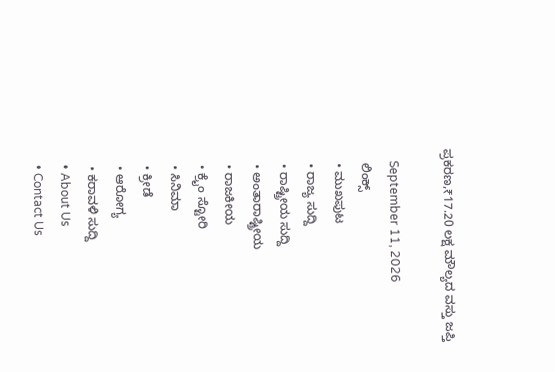ಪ್ರಕರಣ,₹17.20 ಲಕ್ಷ ಮೌಲ್ಯದ ವಸ್ತು ಜಪ್ತಿ

    September 11, 2026
    ಲಿಂಕ್ಸ್
    • ಮುಖಪುಟ
    • ರಾಜ್ಯ ಸುದ್ದಿ
    • ರಾಷ್ಟ್ರೀಯ ಸುದ್ದಿ
    • ಅಂತಾರಾಷ್ಟ್ರೀಯ
    • ರಾಜಕೀಯ
    • ಕ್ರೈಂ ಸ್ಟೋರಿ
    • ಸಿನಿಮಾ
    • ಕ್ರೀಡೆ
    • ಆರೋಗ್ಯ
    • ಕರಾವಳಿ ಸುದ್ದಿ
    • About Us
    • Contact Us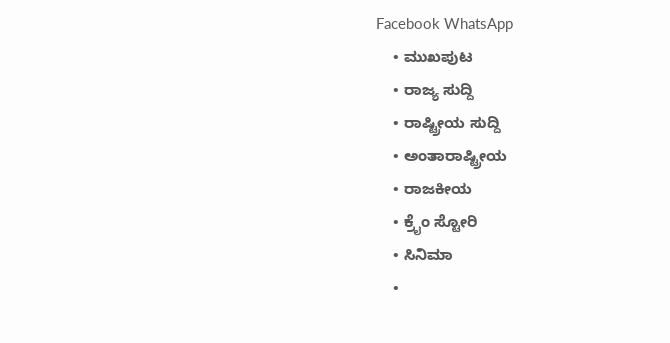Facebook WhatsApp
    • ಮುಖಪುಟ
    • ರಾಜ್ಯ ಸುದ್ದಿ
    • ರಾಷ್ಟ್ರೀಯ ಸುದ್ದಿ
    • ಅಂತಾರಾಷ್ಟ್ರೀಯ
    • ರಾಜಕೀಯ
    • ಕ್ರೈಂ ಸ್ಟೋರಿ
    • ಸಿನಿಮಾ
    •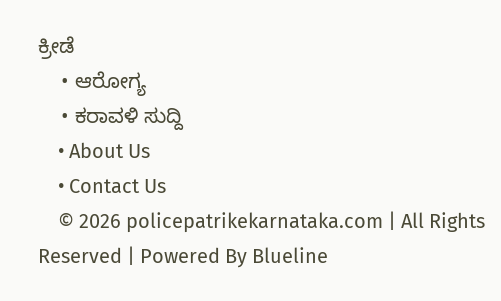ಕ್ರೀಡೆ
    • ಆರೋಗ್ಯ
    • ಕರಾವಳಿ ಸುದ್ದಿ
    • About Us
    • Contact Us
    © 2026 policepatrikekarnataka.com | All Rights Reserved | Powered By Blueline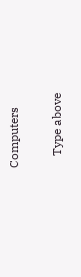Computers

    Type above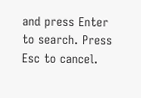and press Enter to search. Press Esc to cancel.